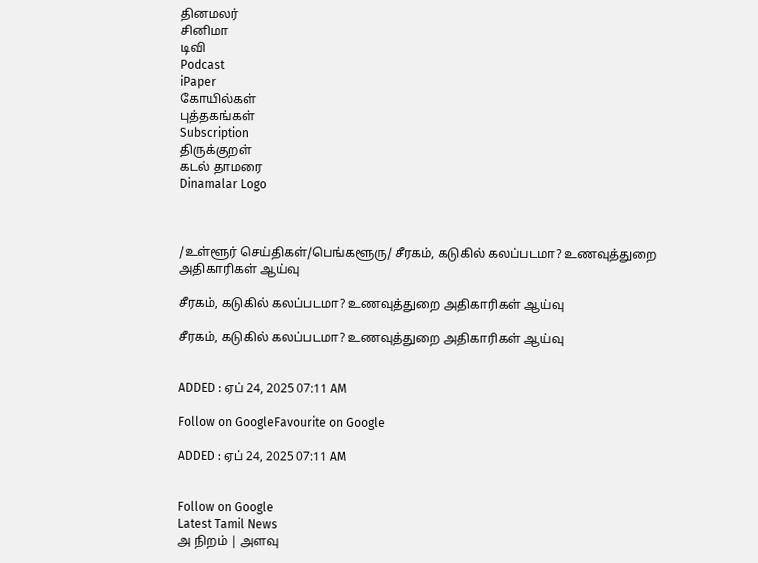தினமலர்
சினிமா
டிவி
Podcast
iPaper
கோயில்கள்
புத்தகங்கள்
Subscription
திருக்குறள்
கடல் தாமரை
Dinamalar Logo



/உள்ளூர் செய்திகள்/பெங்களூரு/ சீரகம், கடுகில் கலப்படமா? உணவுத்துறை அதிகாரிகள் ஆய்வு

சீரகம், கடுகில் கலப்படமா? உணவுத்துறை அதிகாரிகள் ஆய்வு

சீரகம், கடுகில் கலப்படமா? உணவுத்துறை அதிகாரிகள் ஆய்வு


ADDED : ஏப் 24, 2025 07:11 AM

Follow on GoogleFavourite on Google

ADDED : ஏப் 24, 2025 07:11 AM


Follow on Google
Latest Tamil News
அ நிறம் | அளவு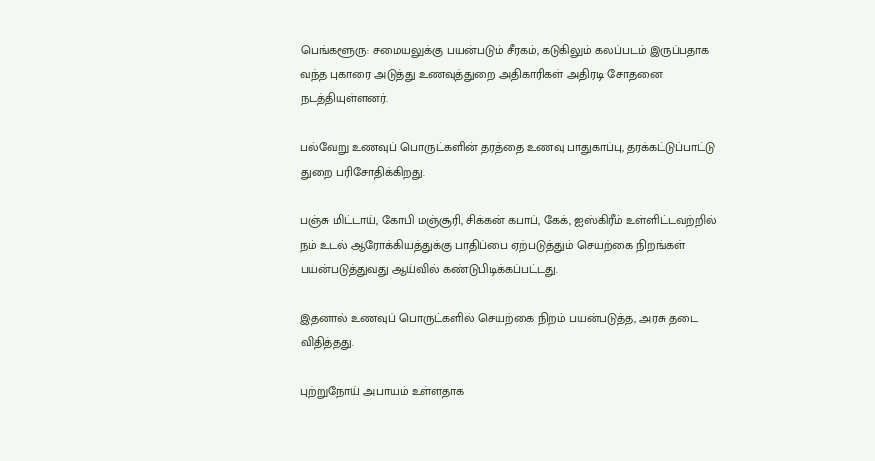பெங்களூரு: சமையலுக்கு பயன்படும் சீரகம், கடுகிலும் கலப்படம் இருப்பதாக வந்த புகாரை அடுத்து உணவுத்துறை அதிகாரிகள் அதிரடி சோதனை நடத்தியுள்ளனர்.

பல்வேறு உணவுப் பொருட்களின் தரத்தை உணவு பாதுகாப்பு, தரக்கட்டுப்பாட்டு துறை பரிசோதிக்கிறது.

பஞ்சு மிட்டாய், கோபி மஞ்சூரி, சிக்கன் கபாப், கேக், ஐஸ்கிரீம் உள்ளிட்டவற்றில் நம் உடல் ஆரோக்கியத்துக்கு பாதிப்பை ஏற்படுத்தும் செயற்கை நிறங்கள் பயன்படுத்துவது ஆய்வில் கண்டுபிடிக்கப்பட்டது.

இதனால் உணவுப் பொருட்களில் செயற்கை நிறம் பயன்படுத்த, அரசு தடை விதித்தது.

புற்றுநோய் அபாயம் உள்ளதாக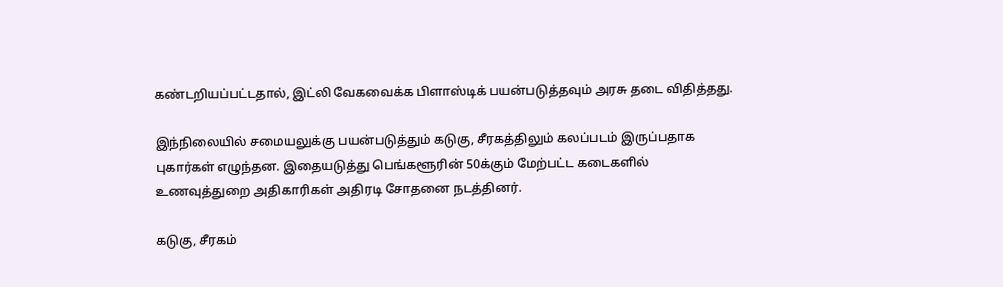கண்டறியப்பட்டதால், இட்லி வேகவைக்க பிளாஸ்டிக் பயன்படுத்தவும் அரசு தடை விதித்தது.

இந்நிலையில் சமையலுக்கு பயன்படுத்தும் கடுகு, சீரகத்திலும் கலப்படம் இருப்பதாக புகார்கள் எழுந்தன. இதையடுத்து பெங்களூரின் 50க்கும் மேற்பட்ட கடைகளில் உணவுத்துறை அதிகாரிகள் அதிரடி சோதனை நடத்தினர்.

கடுகு, சீரகம்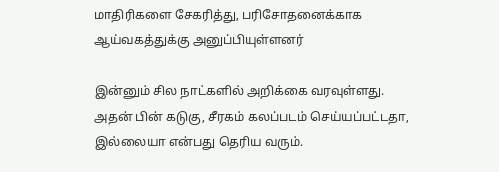மாதிரிகளை சேகரித்து, பரிசோதனைக்காக ஆய்வகத்துக்கு அனுப்பியுள்ளனர்

இன்னும் சில நாட்களில் அறிக்கை வரவுள்ளது. அதன் பின் கடுகு, சீரகம் கலப்படம் செய்யப்பட்டதா, இல்லையா என்பது தெரிய வரும்.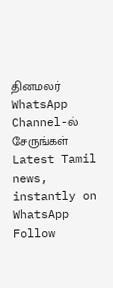தினமலர் WhatsApp Channel-ல் சேருங்கள்
Latest Tamil news, instantly on WhatsApp
Follow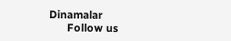Dinamalar
      Follow us